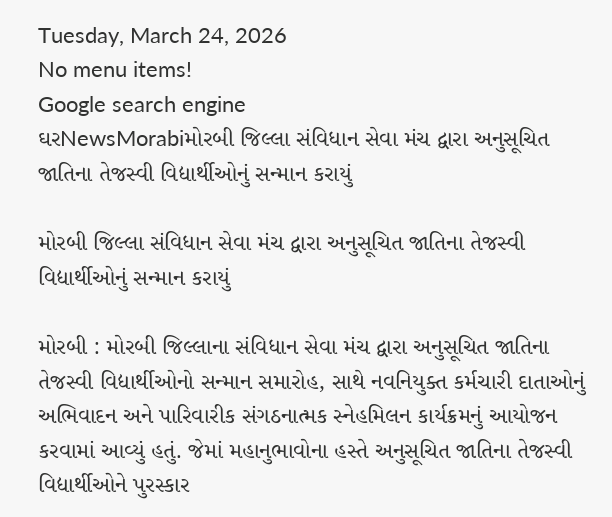Tuesday, March 24, 2026
No menu items!
Google search engine
ઘરNewsMorabiમોરબી જિલ્લા સંવિધાન સેવા મંચ દ્વારા અનુસૂચિત જાતિના તેજસ્વી વિદ્યાર્થીઓનું સન્માન કરાયું

મોરબી જિલ્લા સંવિધાન સેવા મંચ દ્વારા અનુસૂચિત જાતિના તેજસ્વી વિદ્યાર્થીઓનું સન્માન કરાયું

મોરબી : મોરબી જિલ્લાના સંવિધાન સેવા મંચ દ્વારા અનુસૂચિત જાતિના તેજસ્વી વિદ્યાર્થીઓનો સન્માન સમારોહ, સાથે નવનિયુક્ત કર્મચારી દાતાઓનું અભિવાદન અને પારિવારીક સંગઠનાત્મક સ્નેહમિલન કાર્યક્રમનું આયોજન કરવામાં આવ્યું હતું. જેમાં મહાનુભાવોના હસ્તે અનુસૂચિત જાતિના તેજસ્વી વિદ્યાર્થીઓને પુરસ્કાર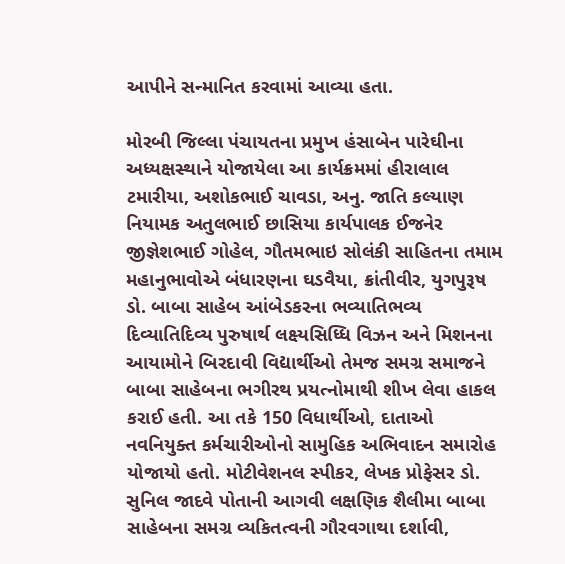આપીને સન્માનિત કરવામાં આવ્યા હતા.

મોરબી જિલ્લા પંચાયતના પ્રમુખ હંસાબેન પારેઘીના અધ્યક્ષસ્થાને યોજાયેલા આ કાર્યક્રમમાં હીરાલાલ ટમારીયા, અશોકભાઈ ચાવડા, અનુ. જાતિ કલ્યાણ નિયામક અતુલભાઈ છાસિયા કાર્યપાલક ઈજનેર જીજ્ઞેશભાઈ ગોહેલ, ગૌતમભાઇ સોલંકી સાહિતના તમામ મહાનુભાવોએ બંધારણના ઘડવૈયા, ક્રાંતીવીર, યુગપુરૂષ ડો. બાબા સાહેબ આંબેડકરના ભવ્યાતિભવ્ય દિવ્યાતિદિવ્ય પુરુષાર્થ લક્ષ્યસિધ્ધિ વિઝન અને મિશનના આયામોને બિરદાવી વિદ્યાર્થીઓ તેમજ સમગ્ર સમાજને બાબા સાહેબના ભગીરથ પ્રયત્નોમાથી શીખ લેવા હાકલ કરાઈ હતી. આ તકે 150 વિધાર્થીઓ, દાતાઓ નવનિયુક્ત કર્મચારીઓનો સામુહિક અભિવાદન સમારોહ યોજાયો હતો. મોટીવેશનલ સ્પીકર, લેખક પ્રોફેસર ડો. સુનિલ જાદવે પોતાની આગવી લક્ષણિક શૈલીમા બાબા સાહેબના સમગ્ર વ્યકિતત્વની ગૌરવગાથા દર્શાવી,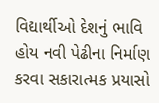વિદ્યાર્થીઓ દેશનું ભાવિ હોય નવી પેઢીના નિર્માણ કરવા સકારાત્મક પ્રયાસો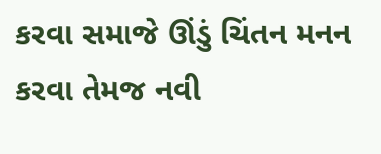કરવા સમાજે ઊંડું ચિંતન મનન કરવા તેમજ નવી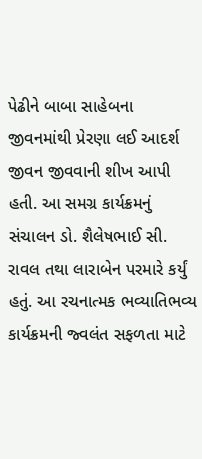પેઢીને બાબા સાહેબના જીવનમાંથી પ્રેરણા લઈ આદર્શ જીવન જીવવાની શીખ આપી હતી. આ સમગ્ર કાર્યક્રમનું સંચાલન ડો. શૈલેષભાઈ સી. રાવલ તથા લારાબેન પરમારે કર્યું હતું. આ રચનાત્મક ભવ્યાતિભવ્ય કાર્યક્રમની જ્વલંત સફળતા માટે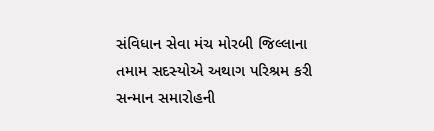સંવિધાન સેવા મંચ મોરબી જિલ્લાના તમામ સદસ્યોએ અથાગ પરિશ્રમ કરી સન્માન સમારોહની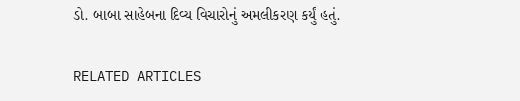ડો. બાબા સાહેબના દિવ્ય વિચારોનું અમલીકરણ કર્યું હતું.

RELATED ARTICLES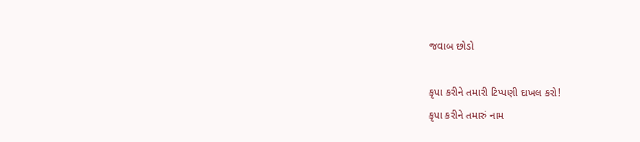જવાબ છોડો

કૃપા કરીને તમારી ટિપ્પણી દાખલ કરો!
કૃપા કરીને તમારું નામ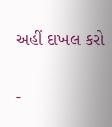અહીં દાખલ કરો

-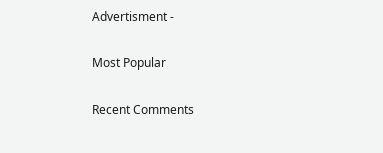Advertisment -

Most Popular

Recent Comments